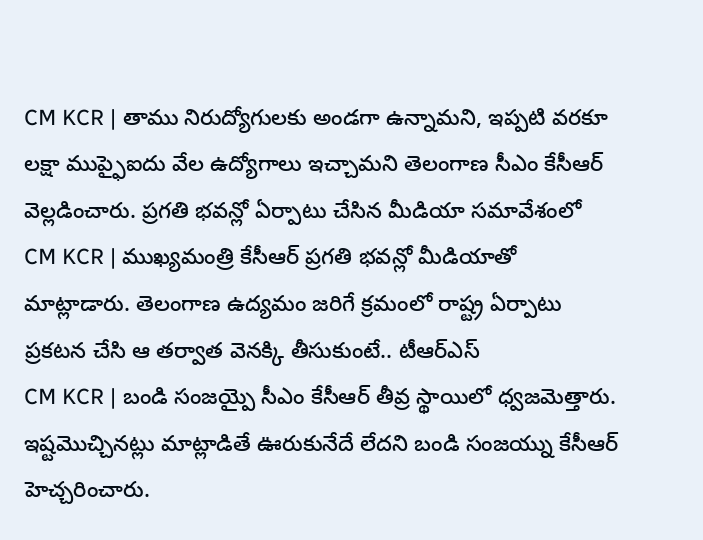CM KCR | తాము నిరుద్యోగులకు అండగా ఉన్నామని, ఇప్పటి వరకూ లక్షా ముప్ఫైఐదు వేల ఉద్యోగాలు ఇచ్చామని తెలంగాణ సీఎం కేసీఆర్ వెల్లడించారు. ప్రగతి భవన్లో ఏర్పాటు చేసిన మీడియా సమావేశంలో
CM KCR | ముఖ్యమంత్రి కేసీఆర్ ప్రగతి భవన్లో మీడియాతో మాట్లాడారు. తెలంగాణ ఉద్యమం జరిగే క్రమంలో రాష్ట్ర ఏర్పాటు ప్రకటన చేసి ఆ తర్వాత వెనక్కి తీసుకుంటే.. టీఆర్ఎస్
CM KCR | బండి సంజయ్పై సీఎం కేసీఆర్ తీవ్ర స్థాయిలో ధ్వజమెత్తారు. ఇష్టమొచ్చినట్లు మాట్లాడితే ఊరుకునేదే లేదని బండి సంజయ్ను కేసీఆర్ హెచ్చరించారు.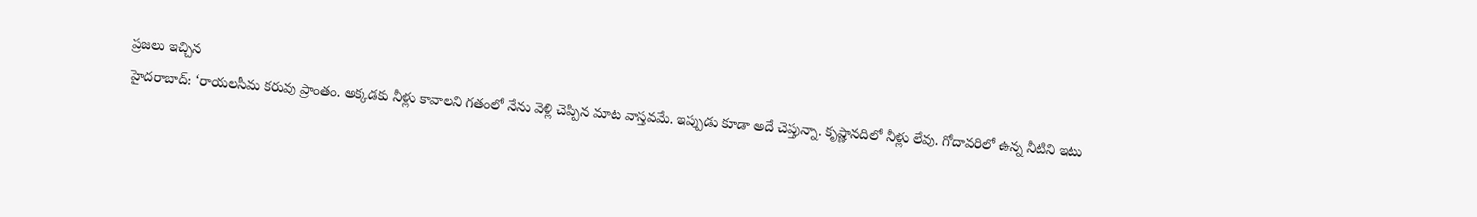ప్రజలు ఇచ్చిన
హైదరాబాద్: ‘రాయలసీమ కరువు ప్రాంతం. అక్కడకు నీళ్లు కావాలని గతంలో నేను వెళ్లి చెప్పిన మాట వాస్తవమే. ఇప్పుడు కూడా అదే చెప్తున్నా. కృష్ణానదిలో నీళ్లు లేవు. గోదావరిలో ఉన్న నీటిని ఇటు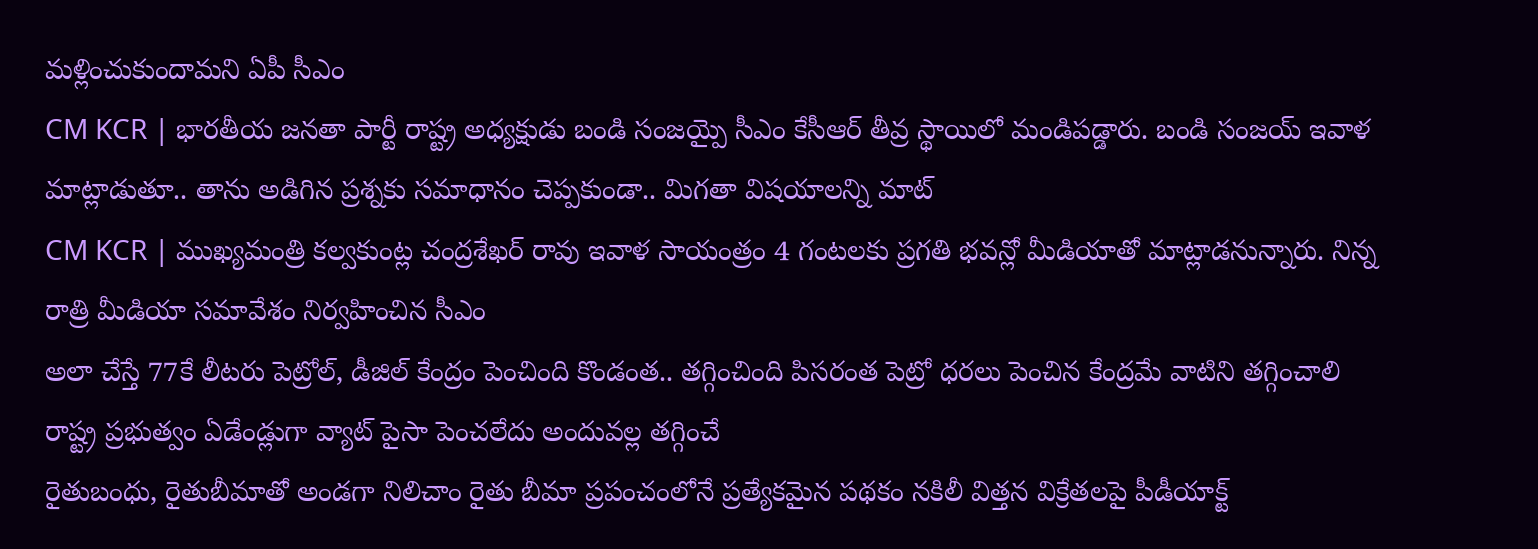మళ్లించుకుందామని ఏపీ సీఎం
CM KCR | భారతీయ జనతా పార్టీ రాష్ట్ర అధ్యక్షుడు బండి సంజయ్పై సీఎం కేసీఆర్ తీవ్ర స్థాయిలో మండిపడ్డారు. బండి సంజయ్ ఇవాళ మాట్లాడుతూ.. తాను అడిగిన ప్రశ్నకు సమాధానం చెప్పకుండా.. మిగతా విషయాలన్ని మాట్
CM KCR | ముఖ్యమంత్రి కల్వకుంట్ల చంద్రశేఖర్ రావు ఇవాళ సాయంత్రం 4 గంటలకు ప్రగతి భవన్లో మీడియాతో మాట్లాడనున్నారు. నిన్న రాత్రి మీడియా సమావేశం నిర్వహించిన సీఎం
అలా చేస్తే 77కే లీటరు పెట్రోల్, డీజిల్ కేంద్రం పెంచింది కొండంత.. తగ్గించింది పిసరంత పెట్రో ధరలు పెంచిన కేంద్రమే వాటిని తగ్గించాలి రాష్ట్ర ప్రభుత్వం ఏడేండ్లుగా వ్యాట్ పైసా పెంచలేదు అందువల్ల తగ్గించే
రైతుబంధు, రైతుబీమాతో అండగా నిలిచాం రైతు బీమా ప్రపంచంలోనే ప్రత్యేకమైన పథకం నకిలీ విత్తన విక్రేతలపై పీడీయాక్ట్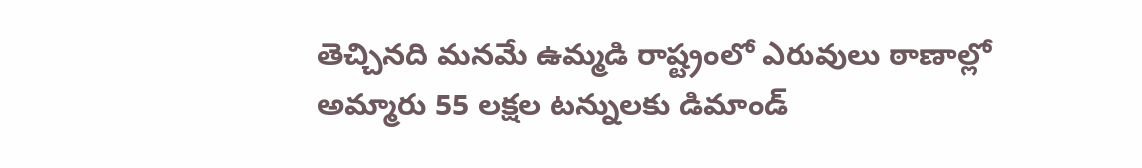తెచ్చినది మనమే ఉమ్మడి రాష్ట్రంలో ఎరువులు ఠాణాల్లో అమ్మారు 55 లక్షల టన్నులకు డిమాండ్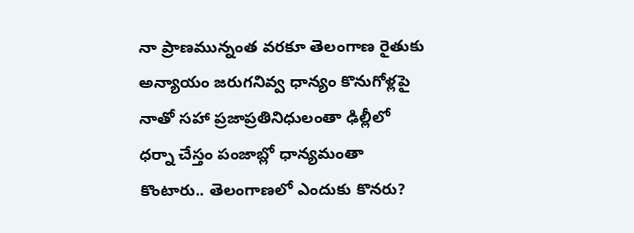నా ప్రాణమున్నంత వరకూ తెలంగాణ రైతుకు అన్యాయం జరుగనివ్వ ధాన్యం కొనుగోళ్లపై నాతో సహా ప్రజాప్రతినిధులంతా ఢిల్లీలో ధర్నా చేస్తం పంజాబ్లో ధాన్యమంతా కొంటారు.. తెలంగాణలో ఎందుకు కొనరు?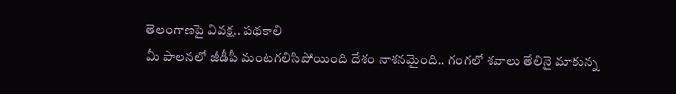తెలంగాణపై వివక్ష.. పథకాలి
మీ పాలనలో జీడీపీ మంటగలిసిపోయింది దేశం నాశనమైంది.. గంగలో శవాలు తేలినై మాకున్న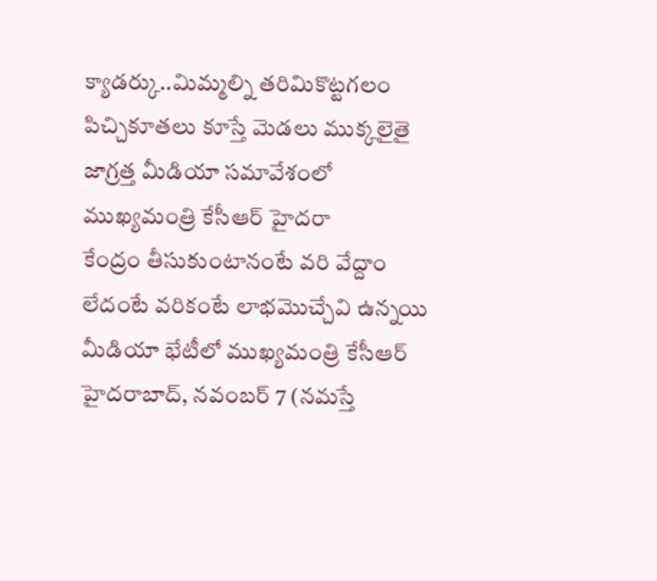క్యాడర్కు..మిమ్మల్ని తరిమికొట్టగలం పిచ్చికూతలు కూస్తే మెడలు ముక్కలైతై జాగ్రత్త మీడియా సమావేశంలో ముఖ్యమంత్రి కేసీఆర్ హైదరా
కేంద్రం తీసుకుంటానంటే వరి వేద్దాం లేదంటే వరికంటే లాభమొచ్చేవి ఉన్నయి మీడియా భేటీలో ముఖ్యమంత్రి కేసీఆర్ హైదరాబాద్, నవంబర్ 7 (నమస్తే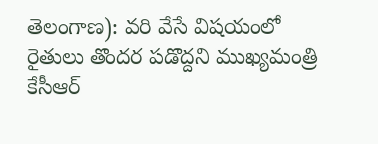తెలంగాణ): వరి వేసే విషయంలో రైతులు తొందర పడొద్దని ముఖ్యమంత్రి కేసీఆర్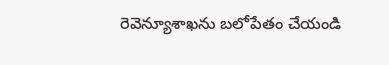రెవెన్యూశాఖను బలోపేతం చేయండి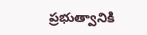ప్రభుత్వానికి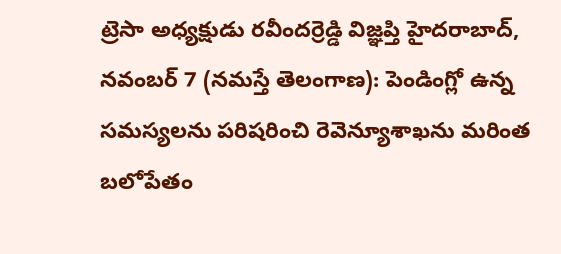ట్రెసా అధ్యక్షుడు రవీందర్రెడ్డి విజ్ఞప్తి హైదరాబాద్, నవంబర్ 7 (నమస్తే తెలంగాణ): పెండింగ్లో ఉన్న సమస్యలను పరిషరించి రెవెన్యూశాఖను మరింత బలోపేతం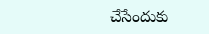చేసేందుకు